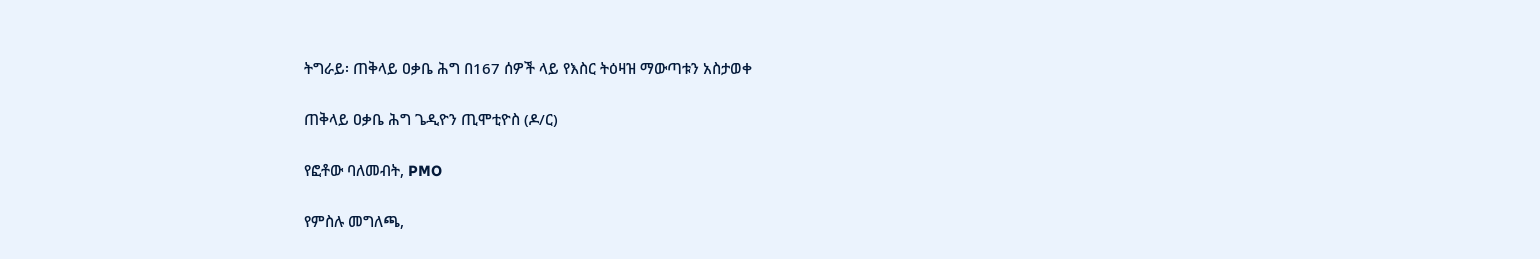ትግራይ፡ ጠቅላይ ዐቃቤ ሕግ በ167 ሰዎች ላይ የእስር ትዕዛዝ ማውጣቱን አስታወቀ

ጠቅላይ ዐቃቤ ሕግ ጌዲዮን ጢሞቲዮስ (ዶ/ር)

የፎቶው ባለመብት, PMO

የምስሉ መግለጫ,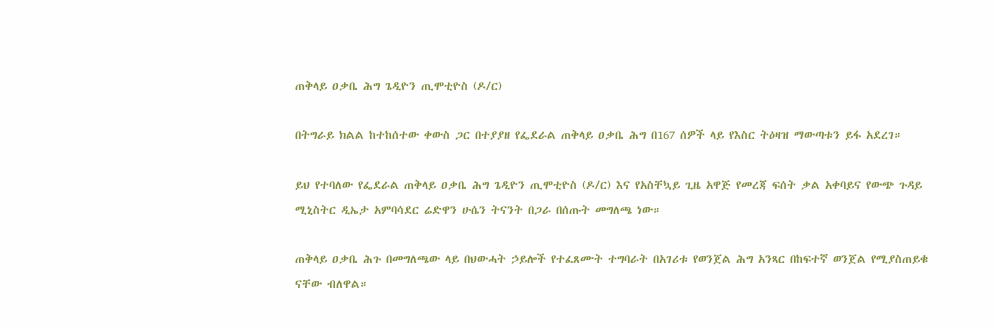ጠቅላይ ዐቃቤ ሕግ ጌዲዮን ጢሞቲዮስ (ዶ/ር)

በትግራይ ክልል ከተከሰተው ቀውስ ጋር በተያያዘ የፌደራል ጠቅላይ ዐቃቤ ሕግ በ167 ሰዎች ላይ የእስር ትዕዛዝ ማውጣቱን ይፋ አደረገ።

ይህ የተባለው የፌደራል ጠቅላይ ዐቃቤ ሕግ ጌዲዮን ጢሞቲዮስ (ዶ/ር) እና የአስቸኳይ ጊዜ አዋጅ የመረጃ ፍሰት ቃል አቀባይና የውጭ ጉዳይ ሚኒስትር ዲኤታ አምባሳደር ሬድዋን ሁሴን ትናንት በጋራ በሰጡት መግለጫ ነው።

ጠቅላይ ዐቃቤ ሕጉ በመግለጫው ላይ በህውሓት ኃይሎች የተፈጸሙት ተግባራት በአገሪቱ የወንጀል ሕግ አንጻር በከፍተኛ ወንጀል የሚያስጠይቁ ናቸው ብለዋል።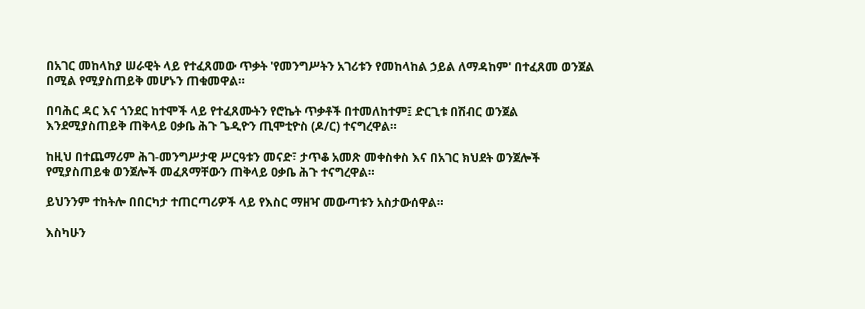በአገር መከላከያ ሠራዊት ላይ የተፈጸመው ጥቃት 'የመንግሥትን አገሪቱን የመከላከል ኃይል ለማዳከም' በተፈጸመ ወንጀል በሚል የሚያስጠይቅ መሆኑን ጠቁመዋል።

በባሕር ዳር እና ጎንደር ከተሞች ላይ የተፈጸሙትን የሮኬት ጥቃቶች በተመለከተም፤ ድርጊቱ በሽብር ወንጀል እንደሚያስጠይቅ ጠቅላይ ዐቃቤ ሕጉ ጌዲዮን ጢሞቲዮስ (ዶ/ር) ተናግረዋል።

ከዚህ በተጨማሪም ሕገ-መንግሥታዊ ሥርዓቱን መናድ፣ ታጥቆ አመጽ መቀስቀስ እና በአገር ክህደት ወንጀሎች የሚያስጠይቁ ወንጀሎች መፈጸማቸውን ጠቅላይ ዐቃቤ ሕጉ ተናግረዋል።

ይህንንም ተከትሎ በበርካታ ተጠርጣሪዎች ላይ የእስር ማዘዣ መውጣቱን አስታውሰዋል።

እስካሁን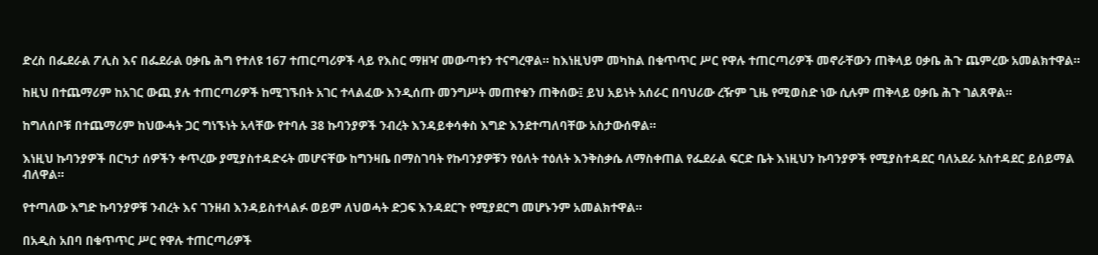ድረስ በፌደራል ፖሊስ እና በፌደራል ዐቃቤ ሕግ የተለዩ 167 ተጠርጣሪዎች ላይ የእስር ማዘዣ መውጣቱን ተናግረዋል። ከእነዚህም መካከል በቁጥጥር ሥር የዋሉ ተጠርጣሪዎች መኖራቸውን ጠቅላይ ዐቃቤ ሕጉ ጨምረው አመልክተዋል።

ከዚህ በተጨማሪም ከአገር ውጪ ያሉ ተጠርጣሪዎች ከሚገኙበት አገር ተላልፈው እንዲሰጡ መንግሥት መጠየቁን ጠቅሰው፤ ይህ አይነት አሰራር በባህሪው ረዥም ጊዜ የሚወስድ ነው ሲሉም ጠቅላይ ዐቃቤ ሕጉ ገልጸዋል።

ከግለሰቦቹ በተጨማሪም ከህውሓት ጋር ግነኙነት አላቸው የተባሉ 38 ኩባንያዎች ንብረት እንዳይቀሳቀስ እግድ እንደተጣለባቸው አስታውሰዋል።

እነዚህ ኩባንያዎች በርካታ ሰዎችን ቀጥረው ያሚያስተዳድሩት መሆናቸው ከግንዛቤ በማስገባት የኩባንያዎቹን የዕለት ተዕለት እንቅስቃሴ ለማስቀጠል የፌደራል ፍርድ ቤት እነዚህን ኩባንያዎች የሚያስተዳደር ባለአደራ አስተዳደር ይሰይማል ብለዋል።

የተጣለው እግድ ኩባንያዎቹ ንብረት እና ገንዘብ እንዳይስተላልፉ ወይም ለህወሓት ድጋፍ እንዳደርጉ የሚያደርግ መሆኑንም አመልክተዋል።

በአዲስ አበባ በቁጥጥር ሥር የዋሉ ተጠርጣሪዎች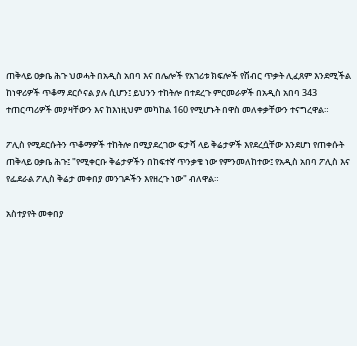ጠቅላይ ዐቃቤ ሕጉ ህወሓት በአዲስ አበባ እና በሌሎች የአገሪቱ ክፍሎች የሽብር ጥቃት ሊፈጸም እንደሚችል ከነዋሪዎች ጥቆማ ደርሶናል ያሉ ሲሆን፤ ይህንን ተከትሎ በተደረጉ ምርመራዎች በአዲስ አበባ 343 ተጠርጣሪዎች መያዛቸውን እና ከእነዚህም መካከል 160 የሚሆኑት በዋስ መለቀቃቸውን ተናግረዋል።

ፖሊስ የሚደርሱትን ጥቆማዎች ተከትሎ በሚያደረገው ፍታሻ ላይ ቅሬታዎች እየደረሷቸው እንደሆነ የጠቀሱት ጠቅላይ ዐቃቤ ሕጉ፤ "የሚቀርቡ ቅሬታዎችን በከፍተኛ ጥንቃቄ ነው የምንመለከተው፤ የአዲስ አበባ ፖሊስ እና የፌደራል ፖሊስ ቅሬታ መቀበያ መንገዶችን እየዘረጉ ነው" ብለዋል።

አስተያየት መቀበያ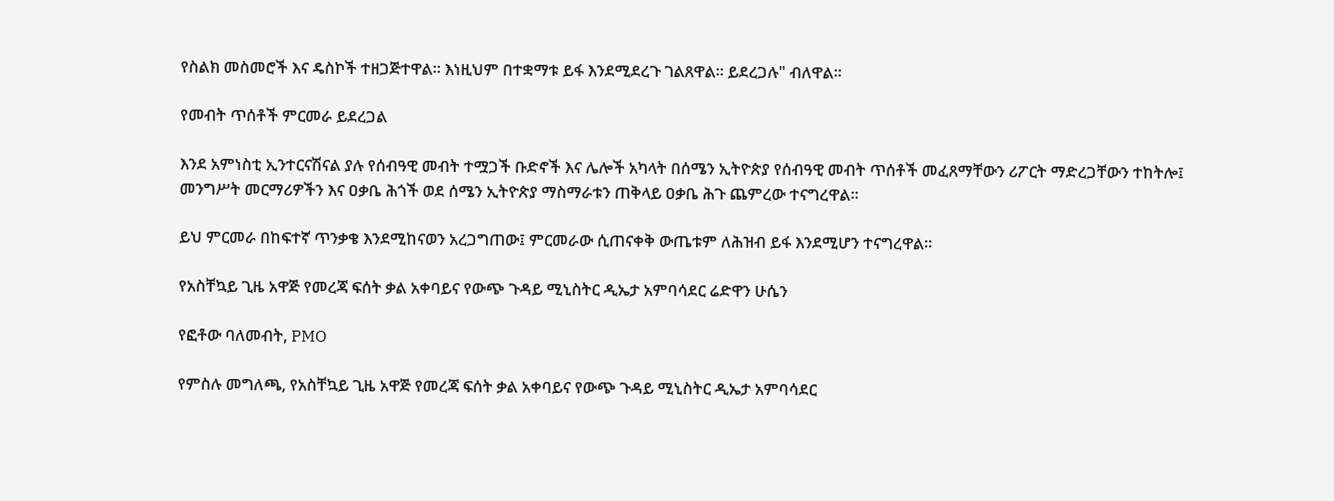የስልክ መስመሮች እና ዴስኮች ተዘጋጅተዋል። እነዚህም በተቋማቱ ይፋ እንደሚደረጉ ገልጸዋል። ይደረጋሉ" ብለዋል።

የመብት ጥሰቶች ምርመራ ይደረጋል

እንደ አምነስቲ ኢንተርናሽናል ያሉ የሰብዓዊ መብት ተሟጋች ቡድኖች እና ሌሎች አካላት በሰሜን ኢትዮጵያ የሰብዓዊ መብት ጥሰቶች መፈጸማቸውን ሪፖርት ማድረጋቸውን ተከትሎ፤ መንግሥት መርማሪዎችን እና ዐቃቤ ሕጎች ወደ ሰሜን ኢትዮጵያ ማስማራቱን ጠቅላይ ዐቃቤ ሕጉ ጨምረው ተናግረዋል።

ይህ ምርመራ በከፍተኛ ጥንቃቄ እንደሚከናወን አረጋግጠው፤ ምርመራው ሲጠናቀቅ ውጤቱም ለሕዝብ ይፋ እንደሚሆን ተናግረዋል።

የአስቸኳይ ጊዜ አዋጅ የመረጃ ፍሰት ቃል አቀባይና የውጭ ጉዳይ ሚኒስትር ዲኤታ አምባሳደር ሬድዋን ሁሴን

የፎቶው ባለመብት, PMO

የምስሉ መግለጫ, የአስቸኳይ ጊዜ አዋጅ የመረጃ ፍሰት ቃል አቀባይና የውጭ ጉዳይ ሚኒስትር ዲኤታ አምባሳደር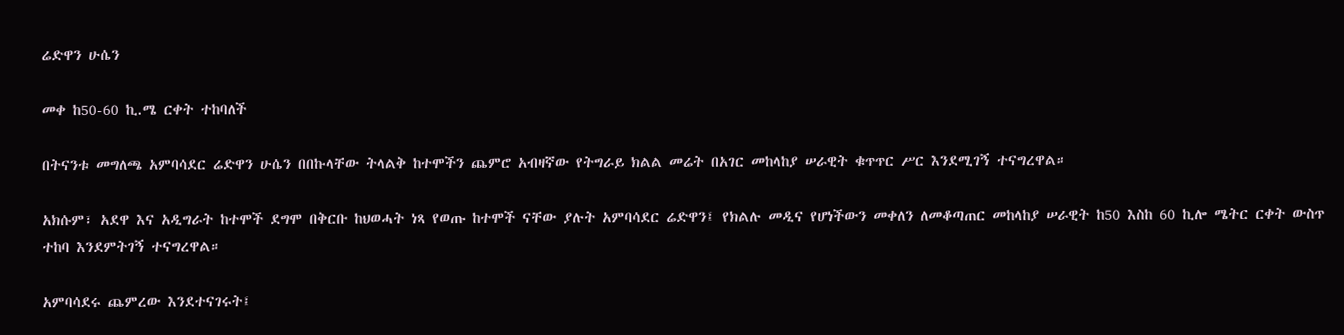ሬድዋን ሁሴን

መቀ ከ50-60 ኪ.ሜ ርቀት ተከባለች

በትናንቱ መግለጫ አምባሳደር ሬድዋን ሁሴን በበኩላቸው ትላልቅ ከተሞችን ጨምሮ አብዛኛው የትግራይ ክልል መሬት በአገር መከላከያ ሠራዊት ቁጥጥር ሥር እንደሚገኝ ተናግረዋል።

አክሱም፣ አደዋ እና አዲግራት ከተሞች ደግሞ በቅርቡ ከህወሓት ነጻ የወጡ ከተሞች ናቸው ያሉት አምባሳደር ሬድዋን፤ የክልሉ መዲና የሆነችውን መቀለን ለመቆጣጠር መከላከያ ሠራዊት ከ50 እስከ 60 ኪሎ ሜትር ርቀት ውስጥ ተከባ እንደምትገኝ ተናግረዋል።

አምባሳደሩ ጨምረው እንደተናገሩት፤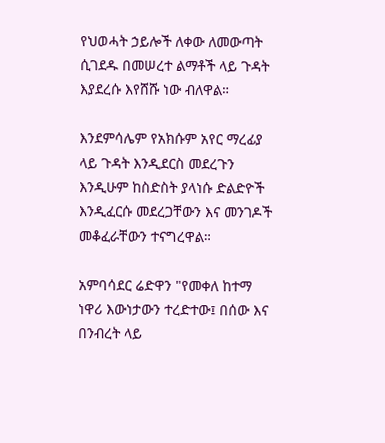የህወሓት ኃይሎች ለቀው ለመውጣት ሲገደዱ በመሠረተ ልማቶች ላይ ጉዳት እያደረሱ እየሸሹ ነው ብለዋል።

እንደምሳሌም የአክሱም አየር ማረፊያ ላይ ጉዳት እንዲደርስ መደረጉን እንዲሁም ከስድስት ያላነሱ ድልድዮች እንዲፈርሱ መደረጋቸውን እና መንገዶች መቆፈራቸውን ተናግረዋል።

አምባሳደር ሬድዋን "የመቀለ ከተማ ነዋሪ እውነታውን ተረድተው፤ በሰው እና በንብረት ላይ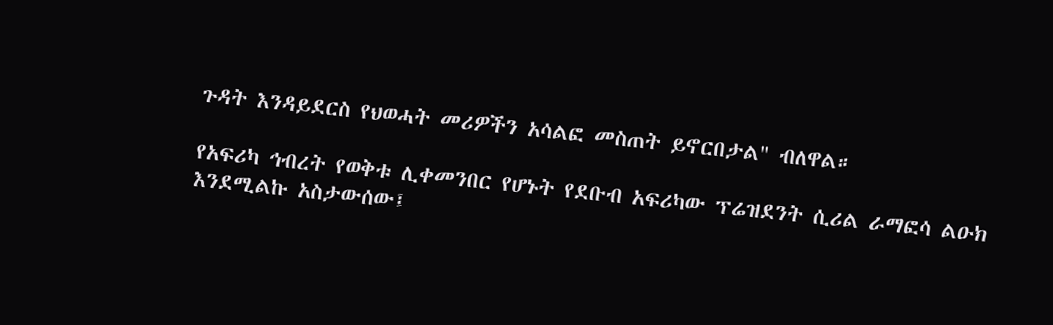ጉዳት እንዳይደርስ የህወሓት መሪዎችን አሳልፎ መስጠት ይኖርበታል" ብለዋል።

የአፍሪካ ኅብረት የወቅቱ ሊቀመንበር የሆኑት የደቡብ አፍሪካው ፕሬዝደንት ሲሪል ራማፎሳ ልዑክ እንደሚልኩ አስታውሰው፤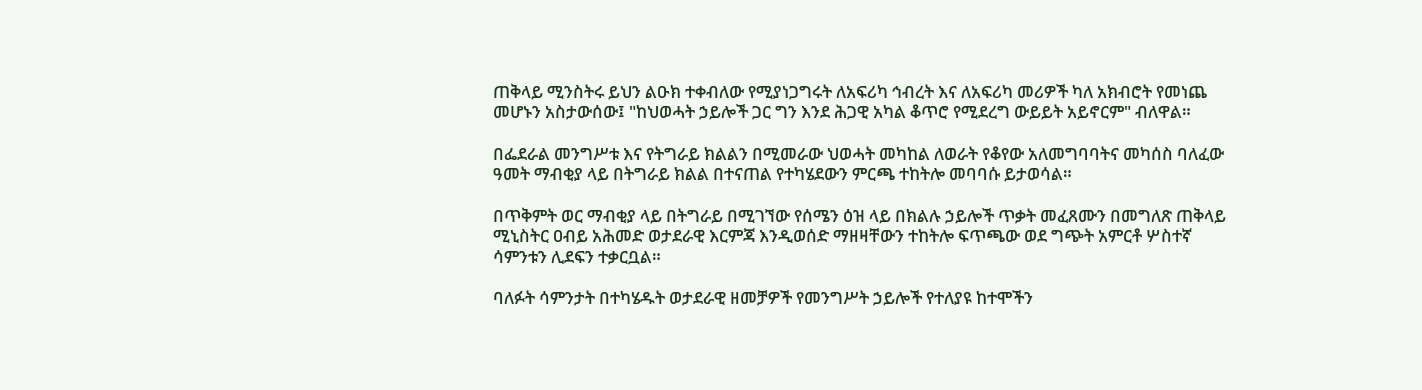ጠቅላይ ሚንስትሩ ይህን ልዑክ ተቀብለው የሚያነጋግሩት ለአፍሪካ ኅብረት እና ለአፍሪካ መሪዎች ካለ አክብሮት የመነጨ መሆኑን አስታውሰው፤ "ከህወሓት ኃይሎች ጋር ግን እንደ ሕጋዊ አካል ቆጥሮ የሚደረግ ውይይት አይኖርም" ብለዋል።

በፌደራል መንግሥቱ እና የትግራይ ክልልን በሚመራው ህወሓት መካከል ለወራት የቆየው አለመግባባትና መካሰስ ባለፈው ዓመት ማብቂያ ላይ በትግራይ ክልል በተናጠል የተካሄደውን ምርጫ ተከትሎ መባባሱ ይታወሳል።

በጥቅምት ወር ማብቂያ ላይ በትግራይ በሚገኘው የሰሜን ዕዝ ላይ በክልሉ ኃይሎች ጥቃት መፈጸሙን በመግለጽ ጠቅላይ ሚኒስትር ዐብይ አሕመድ ወታደራዊ እርምጃ እንዲወሰድ ማዘዛቸውን ተከትሎ ፍጥጫው ወደ ግጭት አምርቶ ሦስተኛ ሳምንቱን ሊደፍን ተቃርቧል።

ባለፉት ሳምንታት በተካሄዱት ወታደራዊ ዘመቻዎች የመንግሥት ኃይሎች የተለያዩ ከተሞችን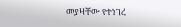መያዛቸው የተነገረ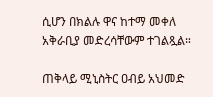ሲሆን በክልሉ ዋና ከተማ መቀለ አቅራቢያ መድረሳቸውም ተገልጿል።

ጠቅላይ ሚኒስትር ዐብይ አህመድ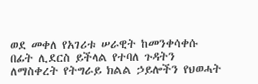ወደ መቀለ የአገሪቱ ሠራዊት ከመንቀሳቀሱ በፊት ሊደርስ ይችላል የተባለ ጉዳትን ለማስቀረት የትግራይ ክልል ኃይሎችን የህወሓት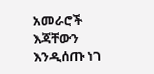አመራሮች እጃቸውን እንዲሰጡ ነገ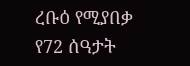ረቡዕ የሚያበቃ የ72 ሰዓታት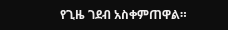የጊዜ ገደብ አስቀምጠዋል።